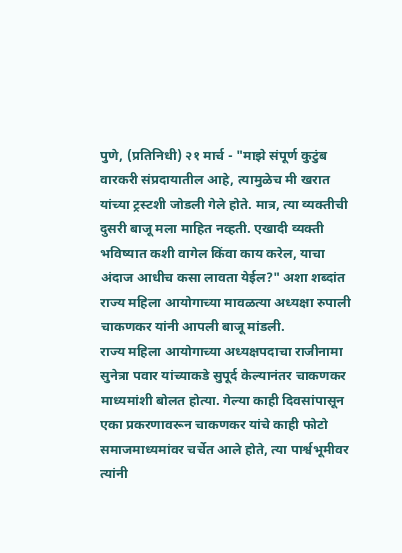पुणे, (प्रतिनिधी) २१ मार्च - "माझे संपूर्ण कुटुंब वारकरी संप्रदायातील आहे, त्यामुळेच मी खरात यांच्या ट्रस्टशी जोडली गेले होते. मात्र, त्या व्यक्तीची दुसरी बाजू मला माहित नव्हती. एखादी व्यक्ती भविष्यात कशी वागेल किंवा काय करेल, याचा अंदाज आधीच कसा लावता येईल?" अशा शब्दांत राज्य महिला आयोगाच्या मावळत्या अध्यक्षा रुपाली चाकणकर यांनी आपली बाजू मांडली.
राज्य महिला आयोगाच्या अध्यक्षपदाचा राजीनामा सुनेत्रा पवार यांच्याकडे सुपूर्द केल्यानंतर चाकणकर माध्यमांशी बोलत होत्या. गेल्या काही दिवसांपासून एका प्रकरणावरून चाकणकर यांचे काही फोटो समाजमाध्यमांवर चर्चेत आले होते, त्या पार्श्वभूमीवर त्यांनी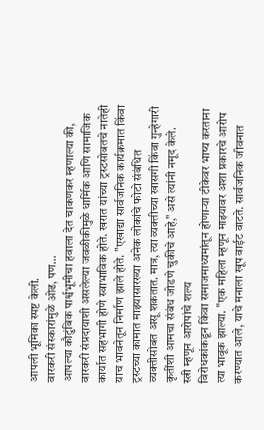आपली भूमिका स्पष्ट केली.
वारकरी संस्कारांमुळे ओढ, पण...
आपल्या कौटुंबिक पार्श्वभूमीचा हवाला देत चाकणकर म्हणाल्या की, वारकरी संप्रदायाशी असलेल्या जवळीकीमुळे धार्मिक आणि सामाजिक कार्यात सहभागी होणे स्वाभाविक होते. खरात यांच्या ट्रस्टसोबतचे नातेही याच भावनेतून निर्माण झाले होते. "एखाद्या सार्वजनिक कार्यक्रमात किंवा ट्रस्टच्या कामात माझ्यासारख्या अनेक लोकांचे फोटो संबंधित व्यक्तीसोबत असू शकतात. मात्र, त्या व्यक्तीच्या खासगी किंवा गुन्हेगारी कृतींशी आमचा संबंध जोडणे चुकीचे आहे," असे त्यांनी नमूद केले.
स्त्री म्हणून आरोपांचे शल्य
विरोधकांकडून किंवा समाजमाध्यमांतून होणाऱ्या टीकेवर भाष्य करताना त्या भावूक झाल्या. "एक महिला म्हणून माझ्यावर अशा प्रकारचे आरोप करण्यात आले, याचे मनाला खूप वाईट वाटते. सार्वजनिक जीवनात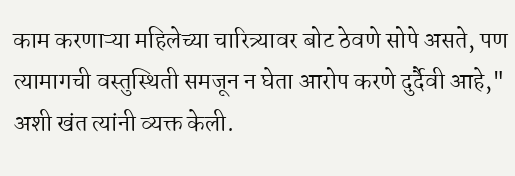काम करणाऱ्या महिलेच्या चारित्र्यावर बोट ठेवणे सोपे असते, पण त्यामागची वस्तुस्थिती समजून न घेता आरोप करणे दुर्दैवी आहे," अशी खंत त्यांनी व्यक्त केली.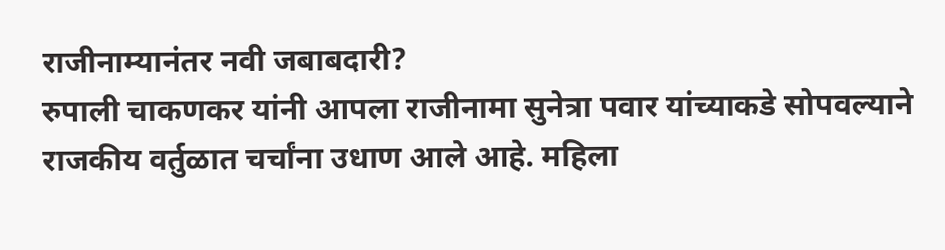राजीनाम्यानंतर नवी जबाबदारी?
रुपाली चाकणकर यांनी आपला राजीनामा सुनेत्रा पवार यांच्याकडे सोपवल्याने राजकीय वर्तुळात चर्चांना उधाण आले आहे. महिला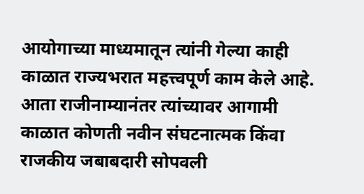आयोगाच्या माध्यमातून त्यांनी गेल्या काही काळात राज्यभरात महत्त्वपूर्ण काम केले आहे. आता राजीनाम्यानंतर त्यांच्यावर आगामी काळात कोणती नवीन संघटनात्मक किंवा राजकीय जबाबदारी सोपवली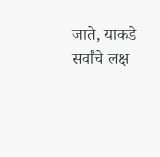जाते, याकडे सर्वांचे लक्ष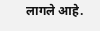लागले आहे.